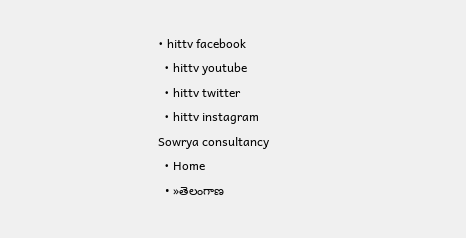• hittv facebook
  • hittv youtube
  • hittv twitter
  • hittv instagram
Sowrya consultancy
  • Home
  • »తెలంగాణ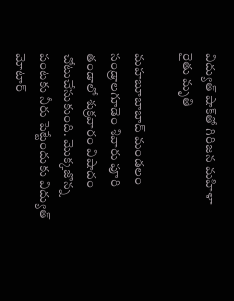విద్యుత్ షాక్‌తో గిరిజన మహిళా రైతు మృతి

మహబూబాబాద్ మండలం సండ్రాలగూడెం శివారు పూరి తండాలో శుక్రవారం విషాదం చోటుచేసుకుంది. మొక్కజొన్న పంటకు నీరు పెట్టేందుకు విద్యుత్ మోటార్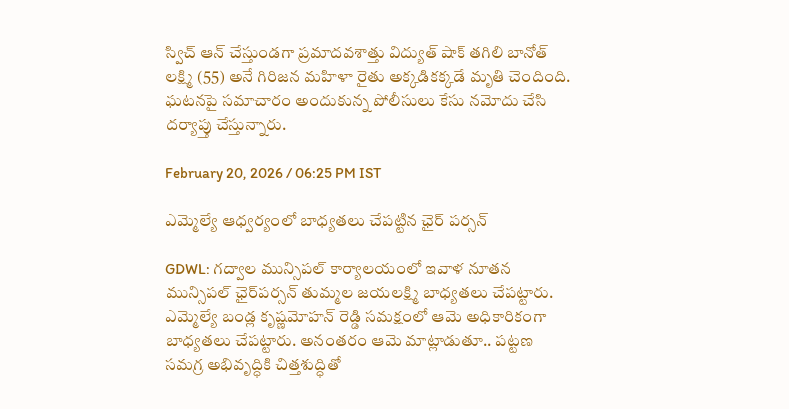స్విచ్ ఆన్ చేస్తుండగా ప్రమాదవశాత్తు విద్యుత్ షాక్ తగిలి బానోత్ లక్ష్మి (55) అనే గిరిజన మహిళా రైతు అక్కడికక్కడే మృతి చెందింది. ఘటనపై సమాచారం అందుకున్న పోలీసులు కేసు నమోదు చేసి దర్యాప్తు చేస్తున్నారు.

February 20, 2026 / 06:25 PM IST

ఎమ్మెల్యే ఆధ్వర్యంలో బాధ్యతలు చేపట్టిన ఛైర్ పర్సన్

GDWL: గద్వాల మున్సిపల్ కార్యాలయంలో ఇవాళ నూతన మున్సిపల్ ఛైర్‌పర్సన్ తుమ్మల జయలక్ష్మి బాధ్యతలు చేపట్టారు. ఎమ్మెల్యే బండ్ల కృష్ణమోహన్ రెడ్డి సమక్షంలో ఆమె అధికారికంగా బాధ్యతలు చేపట్టారు. అనంతరం ఆమె మాట్లాడుతూ.. పట్టణ సమగ్ర అభివృద్ధికి చిత్తశుద్ధితో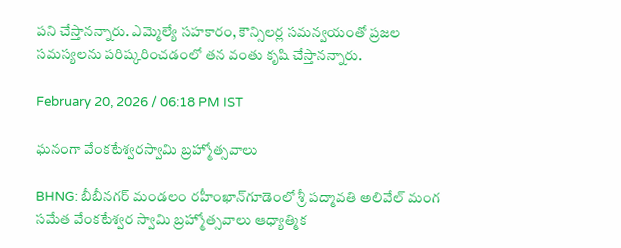పని చేస్తానన్నారు. ఎమ్మెల్యే సహకారం, కౌన్సిలర్ల సమన్వయంతో ప్రజల సమస్యలను పరిష్కరించడంలో తన వంతు కృషి చేస్తానన్నారు.

February 20, 2026 / 06:18 PM IST

ఘనంగా వేంకటేశ్వరస్వామి బ్ర‌హ్మోత్స‌వాలు

BHNG: బీబీనగర్‌ మండలం రహీంఖాన్‌గూడెంలో శ్రీ పద్మావతి అలివేల్‌ మంగ సమేత వేంకటేశ్వర స్వామి బ్రహ్మోత్సవాలు ఆధ్యాత్మిక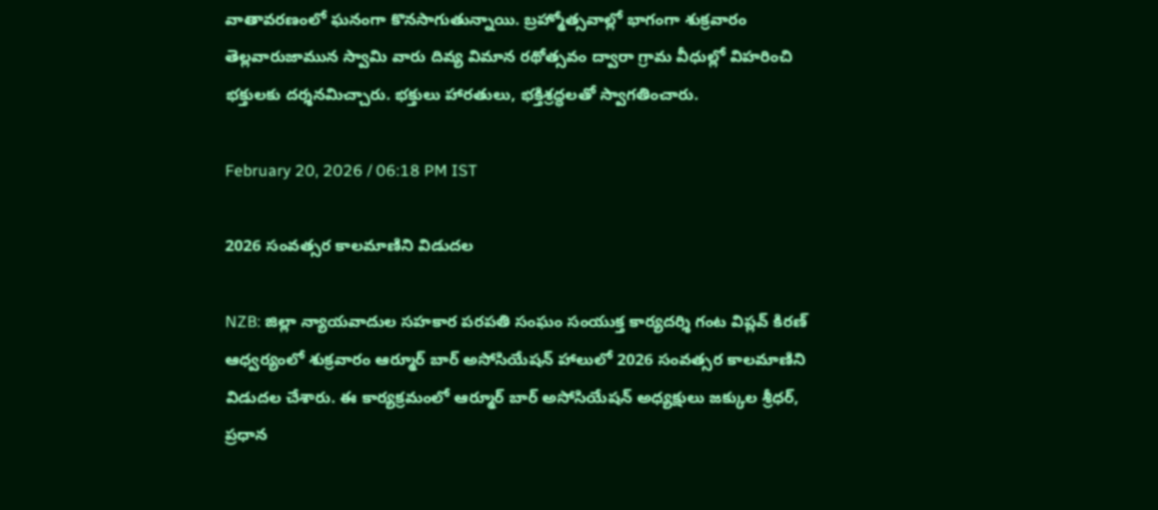వాతావరణంలో ఘనంగా కొనసాగుతున్నాయి. బ్రహ్మోత్సవాల్లో భాగంగా శుక్రవారం తెల్లవారుజామున స్వామి వారు దివ్య విమాన రథోత్సవం ద్వారా గ్రామ వీధుల్లో విహరించి భక్తులకు దర్శనమిచ్చారు. భక్తులు హారతులు, భక్తిశ్రద్ధలతో స్వాగతించారు.

February 20, 2026 / 06:18 PM IST

2026 సంవత్సర కాలమాణిని విడుదల

NZB: జిల్లా న్యాయవాదుల సహకార పరపతి సంఘం సంయుక్త కార్యదర్శి గంట విప్లవ్ కిరణ్ ఆధ్వర్యంలో శుక్రవారం ఆర్మూర్ బార్ అసోసియేషన్ హాలులో 2026 సంవత్సర కాలమాణిని విడుదల చేశారు. ఈ కార్యక్రమంలో ఆర్మూర్ బార్ అసోసియేషన్ అధ్యక్షులు జక్కుల శ్రీధర్, ప్రధాన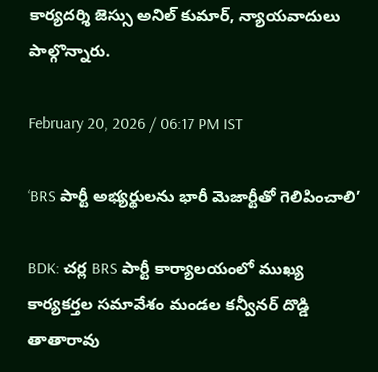కార్యదర్శి జెస్సు అనిల్ కుమార్, న్యాయవాదులు పాల్గొన్నారు.

February 20, 2026 / 06:17 PM IST

‘BRS పార్టీ అభ్యర్థులను భారీ మెజార్టీతో గెలిపించాలి’

BDK: చర్ల BRS పార్టీ కార్యాలయంలో ముఖ్య కార్యకర్తల సమావేశం మండల కన్వీనర్ దొడ్డి తాతారావు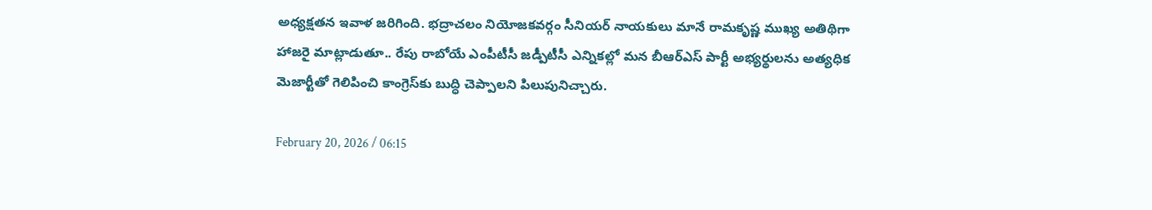అధ్యక్షతన ఇవాళ జరిగింది. భద్రాచలం నియోజకవర్గం సీనియర్ నాయకులు మానే రామకృష్ణ ముఖ్య అతిథిగా హాజరై మాట్లాడుతూ.. రేపు రాబోయే ఎంపీటీసీ జడ్పీటీసీ ఎన్నికల్లో మన బీఆర్ఎస్ పార్టీ అభ్యర్థులను అత్యధిక మెజార్టీతో గెలిపించి కాంగ్రెస్‌కు బుద్ధి చెప్పాలని పిలుపునిచ్చారు.

February 20, 2026 / 06:15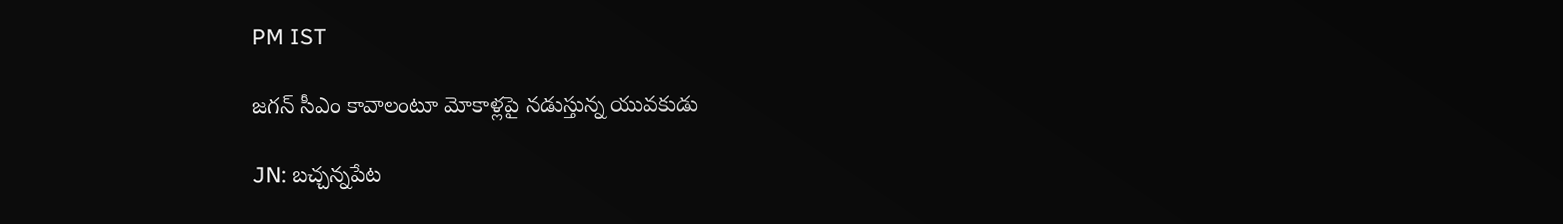PM IST

జగన్ సీఎం కావాలంటూ మోకాళ్లపై నడుస్తున్న యువకుడు

JN: బచ్చన్నపేట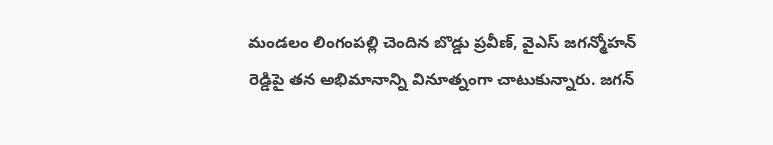మండలం లింగంపల్లి చెందిన బొడ్డు ప్రవీణ్, వైఎస్ జగన్మోహన్ రెడ్డిపై తన అభిమానాన్ని వినూత్నంగా చాటుకున్నారు. జగన్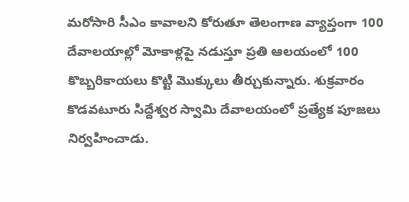మరోసారి సీఎం కావాలని కోరుతూ తెలంగాణ వ్యాప్తంగా 100 దేవాలయాల్లో మోకాళ్లపై నడుస్తూ ప్రతి ఆలయంలో 100 కొబ్బరికాయలు కొట్టి మొక్కులు తీర్చుకున్నారు. శుక్రవారం కొడవటూరు సిద్దేశ్వర స్వామి దేవాలయంలో ప్రత్యేక పూజలు నిర్వహించాడు.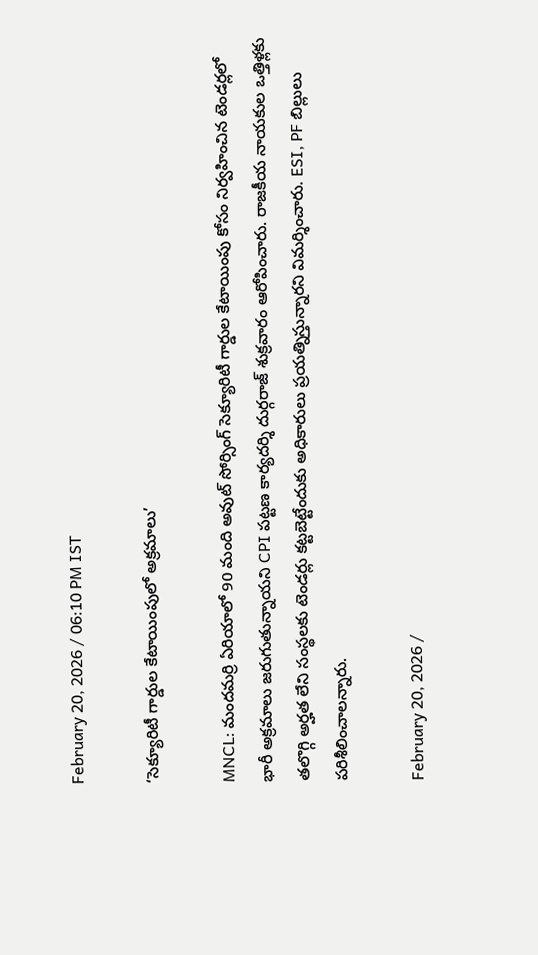February 20, 2026 / 06:10 PM IST

‘సెక్యూరిటీ గార్డుల కేటాయింపులో అక్రమాలు’

MNCL: మందమర్రి ఏరియాలో 90 మంది అవుట్ సోర్సింగ్ సెక్యూరిటీ గార్డుల కేటాయింపు కోసం నిర్వహించిన టెండర్లలో భారీ అక్రమాలు జరుగుతున్నాయని CPI పట్టణ కార్యదర్శి దుర్గరాజ్ శుక్రవారం ఆరోపించారు. రాజకీయ నాయకుల ఒత్తిళ్లకు తలొగ్గి అర్హత లేని సంస్థలకు టెండర్లు కట్టబెట్టేందుకు అధికారులు ప్రయత్నిస్తున్నారని విమర్శించారు. ESI, PF బిల్లులు పరిశీలించాలన్నారు.

February 20, 2026 /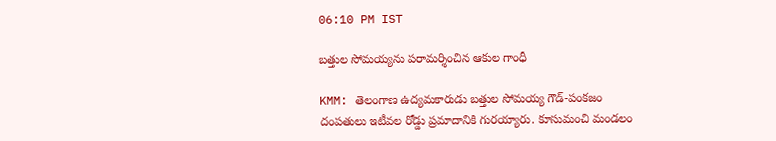06:10 PM IST

బత్తుల సోమయ్యను పరామర్శించిన ఆకుల గాంధీ

KMM: తెలంగాణ ఉద్యమకారుడు బత్తుల సోమయ్య గౌడ్-పంకజం దంపతులు ఇటీవల రోడ్డు ప్రమాదానికి గురయ్యారు. కూసుమంచి మండలం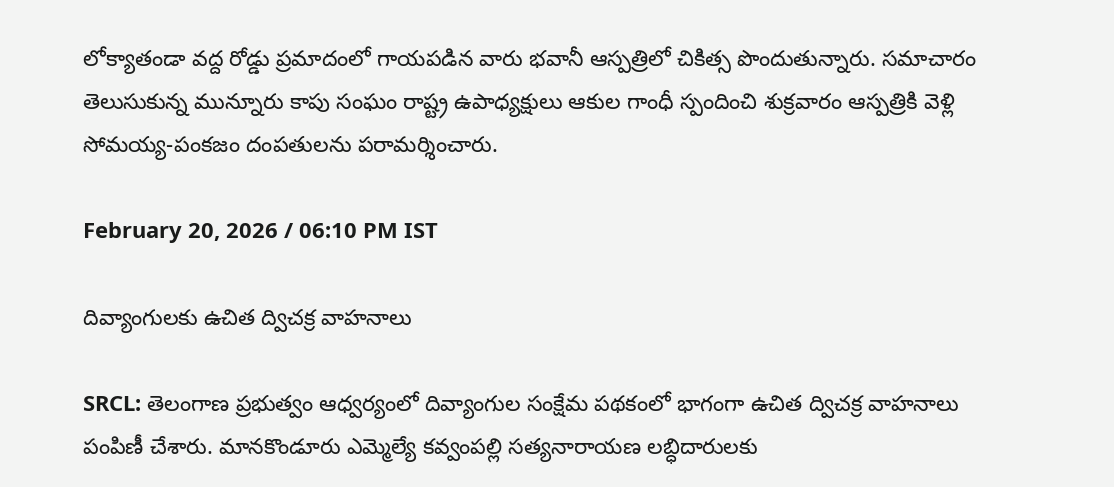లోక్యాతండా వద్ద రోడ్డు ప్రమాదంలో గాయపడిన వారు భవానీ ఆస్పత్రిలో చికిత్స పొందుతున్నారు. సమాచారం తెలుసుకున్న మున్నూరు కాపు సంఘం రాష్ట్ర ఉపాధ్యక్షులు ఆకుల గాంధీ స్పందించి శుక్రవారం ఆస్పత్రికి వెళ్లి సోమయ్య-పంకజం దంపతులను పరామర్శించారు.

February 20, 2026 / 06:10 PM IST

దివ్యాంగులకు ఉచిత ద్విచక్ర వాహనాలు

SRCL: తెలంగాణ ప్రభుత్వం ఆధ్వర్యంలో దివ్యాంగుల సంక్షేమ పథకంలో భాగంగా ఉచిత ద్విచక్ర వాహనాలు పంపిణీ చేశారు. మానకొండూరు ఎమ్మెల్యే కవ్వంపల్లి సత్యనారాయణ లబ్ధిదారులకు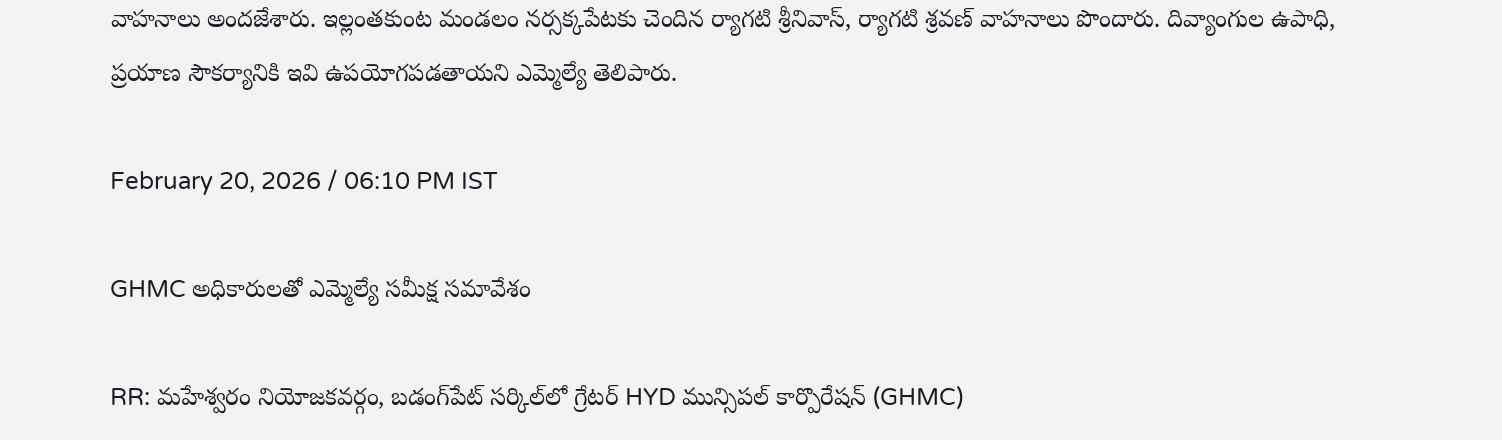వాహనాలు అందజేశారు. ఇల్లంతకుంట మండలం నర్సక్కపేటకు చెందిన ర్యాగటి శ్రీనివాస్, ర్యాగటి శ్రవణ్ వాహనాలు పొందారు. దివ్యాంగుల ఉపాధి, ప్రయాణ సౌకర్యానికి ఇవి ఉపయోగపడతాయని ఎమ్మెల్యే తెలిపారు.

February 20, 2026 / 06:10 PM IST

GHMC అధికారులతో ఎమ్మెల్యే సమీక్ష సమావేశం

RR: మహేశ్వరం నియోజకవర్గం, బడంగ్‌పేట్ సర్కిల్‌లో గ్రేటర్ HYD మున్సిపల్ కార్పొరేషన్ (GHMC)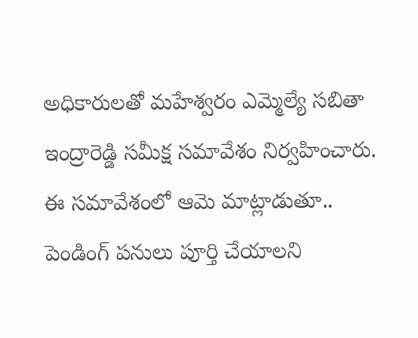అధికారులతో మహేశ్వరం ఎమ్మెల్యే సబితా ఇంద్రారెడ్డి సమీక్ష సమావేశం నిర్వహించారు. ఈ సమావేశంలో ఆమె మాట్లాడుతూ.. పెండింగ్ పనులు పూర్తి చేయాలని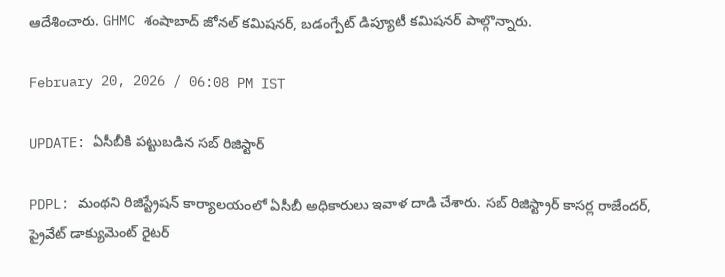ఆదేశించారు. GHMC శంషాబాద్ జోనల్ కమిషనర్, బడంగ్పేట్ డిప్యూటీ కమిషనర్ పాల్గొన్నారు.

February 20, 2026 / 06:08 PM IST

UPDATE: ఏసీబీకి పట్టుబడిన సబ్ రిజిస్టార్

PDPL: మంథని రిజిస్ట్రేషన్ కార్యాలయంలో ఏసీబీ అధికారులు ఇవాళ దాడి చేశారు. సబ్ రిజిస్ట్రార్ కాసర్ల రాజేందర్, ప్రైవేట్ డాక్యుమెంట్ రైటర్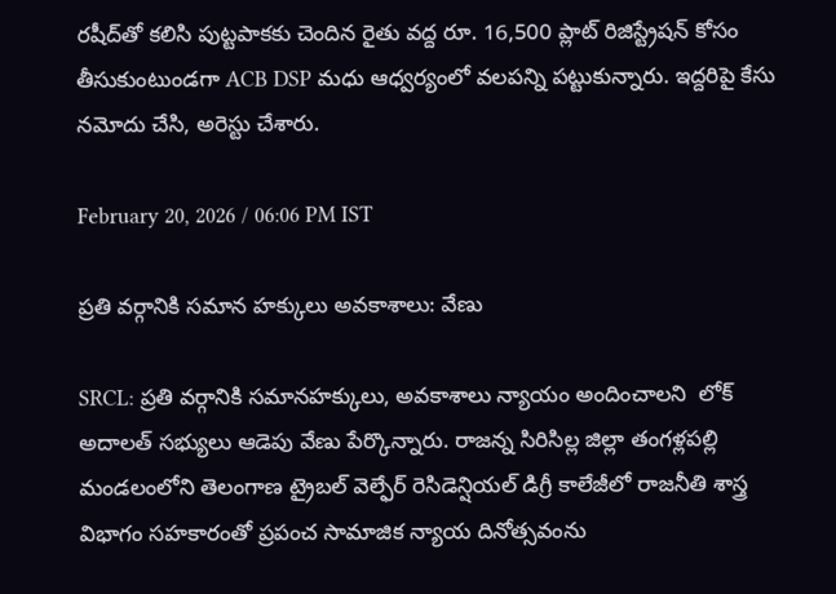రషీద్‌తో కలిసి పుట్టపాకకు చెందిన రైతు వద్ద రూ. 16,500 ప్లాట్ రిజిస్ట్రేషన్ కోసం తీసుకుంటుండగా ACB DSP మధు ఆధ్వర్యంలో వలపన్ని పట్టుకున్నారు. ఇద్దరిపై కేసు నమోదు చేసి, అరెస్టు చేశారు.

February 20, 2026 / 06:06 PM IST

ప్రతి వర్గానికి సమాన హక్కులు అవకాశాలు: వేణు

SRCL: ప్రతి వర్గానికి సమానహక్కులు, అవకాశాలు న్యాయం అందించాలని  లోక్ అదాలత్ సభ్యులు ఆడెపు వేణు పేర్కొన్నారు. రాజన్న సిరిసిల్ల జిల్లా తంగళ్లపల్లి మండలంలోని తెలంగాణ ట్రైబల్ వెల్ఫేర్ రెసిడెన్షియల్ డిగ్రీ కాలేజీలో రాజనీతి శాస్త్ర విభాగం సహకారంతో ప్రపంచ సామాజిక న్యాయ దినోత్సవంను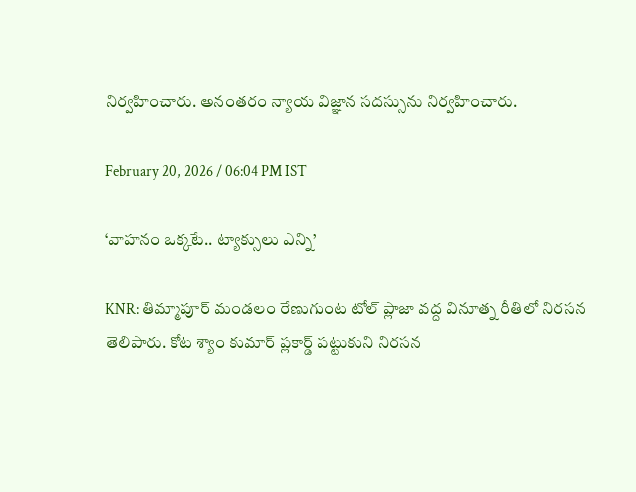నిర్వహించారు. అనంతరం న్యాయ విజ్ఞాన సదస్సును నిర్వహించారు.

February 20, 2026 / 06:04 PM IST

‘వాహనం ఒక్కటే.. ట్యాక్సులు ఎన్ని’

KNR: తిమ్మాపూర్ మండలం రేణుగుంట టోల్ ప్లాజా వద్ద వినూత్న రీతిలో నిరసన తెలిపారు. కోట శ్యాం కుమార్ ప్లకార్డ్ పట్టుకుని నిరసన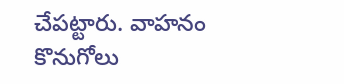చేపట్టారు. వాహనం కొనుగోలు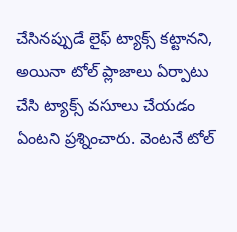చేసినప్పుడే లైఫ్ ట్యాక్స్ కట్టానని, అయినా టోల్ ప్లాజాలు ఏర్పాటు చేసి ట్యాక్స్ వసూలు చేయడం ఏంటని ప్రశ్నించారు. వెంటనే టోల్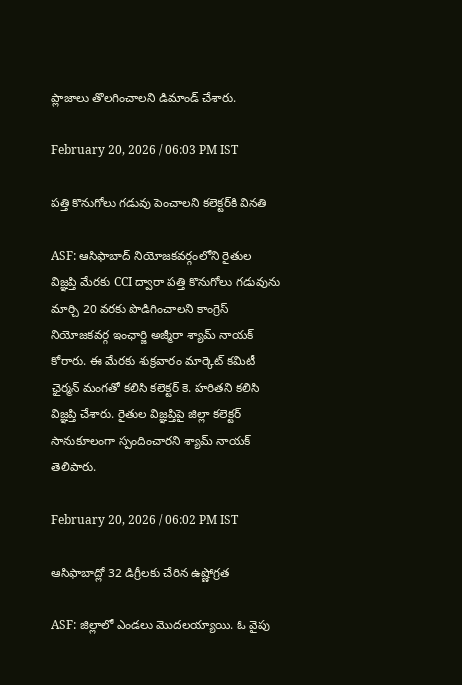ప్లాజాలు తొలగించాలని డిమాండ్ చేశారు.

February 20, 2026 / 06:03 PM IST

పత్తి కొనుగోలు గడువు పెంచాలని కలెక్టర్‌కి వినతి

ASF: ఆసిఫాబాద్ నియోజకవర్గంలోని రైతుల విజ్ఞప్తి మేరకు CCI ద్వారా పత్తి కొనుగోలు గడువును మార్చి 20 వరకు పొడిగించాలని కాంగ్రెస్ నియోజకవర్గ ఇంఛార్జి అజ్మీరా శ్యామ్ నాయక్ కోరారు. ఈ మేరకు శుక్రవారం మార్కెట్ కమిటీ ఛైర్మన్ మంగతో కలిసి కలెక్టర్ కె. హరితని కలిసి విజ్ఞప్తి చేశారు. రైతుల విజ్ఞప్తిపై జిల్లా కలెక్టర్ సానుకూలంగా స్పందించారని శ్యామ్ నాయక్ తెలిపారు.

February 20, 2026 / 06:02 PM IST

ఆసిఫాబాద్లో 32 డిగ్రీలకు చేరిన ఉష్ణోగ్రత

ASF: జిల్లాలో ఎండలు మొదలయ్యాయి. ఓ వైపు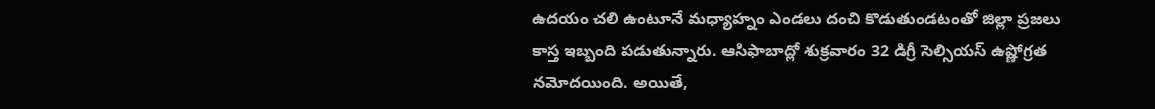ఉదయం చలి ఉంటూనే మధ్యాహ్నం ఎండలు దంచి కొడుతుండటంతో జిల్లా ప్రజలు కాస్త ఇబ్బంది పడుతున్నారు. ఆసిఫాబాద్లో శుక్రవారం 32 డిగ్రీ సెల్సియస్ ఉష్ణోగ్రత నమోదయింది. అయితే,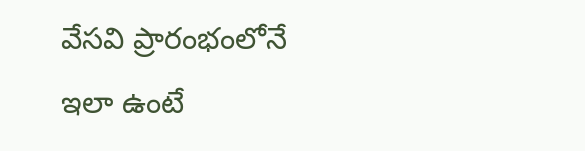వేసవి ప్రారంభంలోనే ఇలా ఉంటే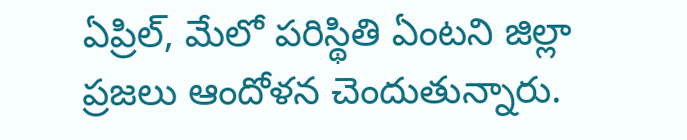ఏప్రిల్, మేలో పరిస్థితి ఏంటని జిల్లా ప్రజలు ఆందోళన చెందుతున్నారు.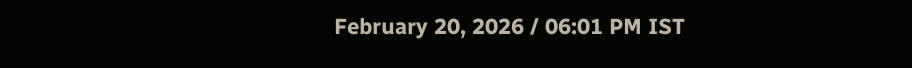February 20, 2026 / 06:01 PM IST